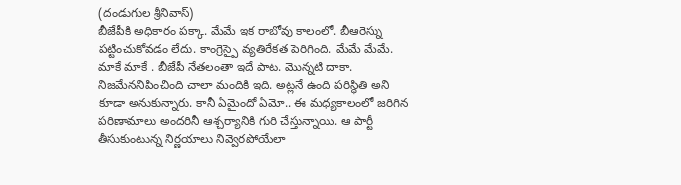(దండుగుల శ్రీనివాస్)
బీజేపీకి అధికారం పక్కా. మేమే ఇక రాబోవు కాలంలో. బీఆరెస్ను పట్టించుకోవడం లేదు. కాంగ్రెస్పై వ్యతిరేకత పెరిగింది. మేమే మేమే. మాకే మాకే . బీజేపీ నేతలంతా ఇదే పాట. మొన్నటి దాకా. నిజమేననిపించింది చాలా మందికి ఇది. అట్లనే ఉంది పరిస్థితి అని కూడా అనుకున్నారు. కానీ ఏమైందో ఏమో.. ఈ మధ్యకాలంలో జరిగిన పరిణామాలు అందరినీ ఆశ్చర్యానికి గురి చేస్తున్నాయి. ఆ పార్టీ తీసుకుంటున్న నిర్ణయాలు నివ్వెరపోయేలా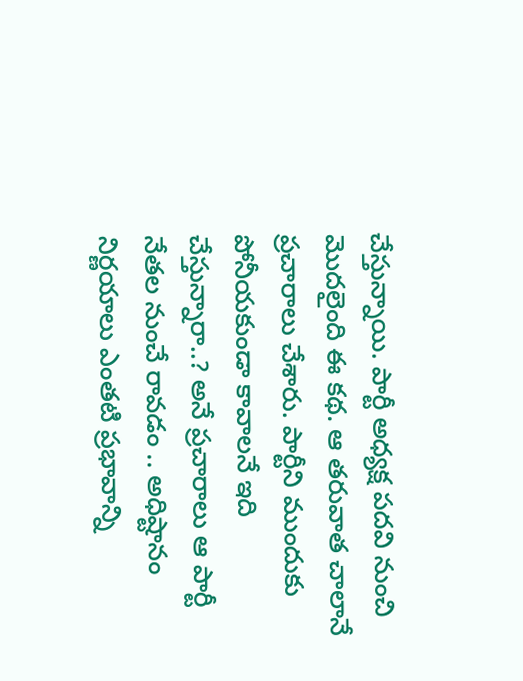చేస్తున్నాయి. పార్టీ అధ్యక్ష పదవి నుంచి మొదలైంది ఈ కథ. ఆ తరువాత చాలానే ప్రచారాలు చేశారు. పార్టీని ముందుకు పోనీయకుండా కావాలనే ఇది చేస్తున్నారా..? అనే ప్రచారాలు ఆ పార్టీ నేతల నుంచే రావడం .. అధిష్టానం నిర్ణయాలు ఎంతటి ప్రభావాన్ని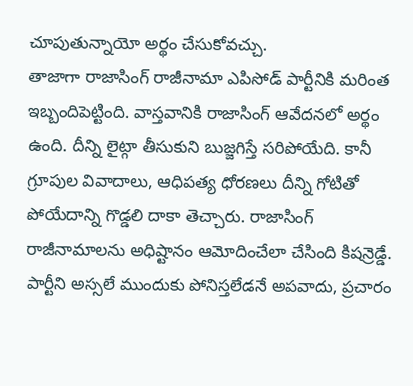చూపుతున్నాయో అర్థం చేసుకోవచ్చు.
తాజాగా రాజాసింగ్ రాజీనామా ఎపిసోడ్ పార్టీనికి మరింత ఇబ్బందిపెట్టింది. వాస్తవానికి రాజాసింగ్ ఆవేదనలో అర్థం ఉంది. దీన్ని లైట్గా తీసుకుని బుజ్జగిస్తే సరిపోయేది. కానీ గ్రూపుల వివాదాలు, ఆధిపత్య ధోరణలు దీన్ని గోటితో పోయేదాన్ని గొడ్డలి దాకా తెచ్చారు. రాజాసింగ్ రాజీనామాలను అధిష్టానం ఆమోదించేలా చేసింది కిషన్రెడ్డే. పార్టీని అస్సలే ముందుకు పోనిస్తలేడనే అపవాదు, ప్రచారం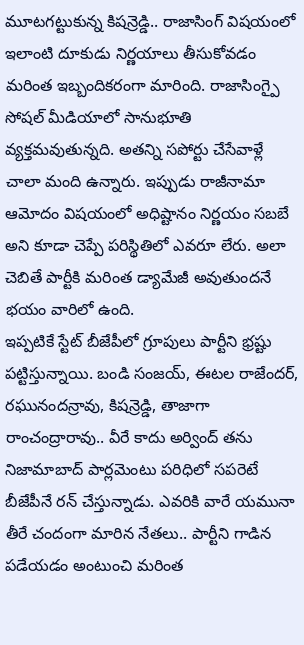మూటగట్టుకున్న కిషన్రెడ్డి.. రాజాసింగ్ విషయంలో ఇలాంటి దూకుడు నిర్ణయాలు తీసుకోవడం మరింత ఇబ్బందికరంగా మారింది. రాజాసింగ్పై సోషల్ మీడియాలో సానుభూతి వ్యక్తమవుతున్నది. అతన్ని సపోర్టు చేసేవాళ్లే చాలా మంది ఉన్నారు. ఇప్పుడు రాజీనామా ఆమోదం విషయంలో అధిష్టానం నిర్ణయం సబబే అని కూడా చెప్పే పరిస్థితిలో ఎవరూ లేరు. అలా చెబితే పార్టీకి మరింత డ్యామేజీ అవుతుందనే భయం వారిలో ఉంది.
ఇప్పటికే స్టేట్ బీజేపీలో గ్రూపులు పార్టీని భ్రష్టు పట్టిస్తున్నాయి. బండి సంజయ్, ఈటల రాజేందర్, రఘునందన్రావు, కిషన్రెడ్డి, తాజాగా రాంచంద్రారావు.. వీరే కాదు అర్వింద్ తను నిజామాబాద్ పార్లమెంటు పరిధిలో సపరెటే బీజేపీనే రన్ చేస్తున్నాడు. ఎవరికి వారే యమునా తీరే చందంగా మారిన నేతలు.. పార్టీని గాడిన పడేయడం అంటుంచి మరింత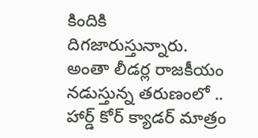కిందికి దిగజారుస్తున్నారు. అంతా లీడర్ల రాజకీయం నడుస్తున్న తరుణంలో .. హార్డ్ కోర్ క్యాడర్ మాత్రం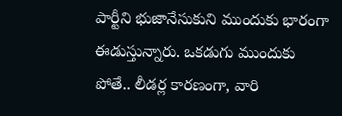పార్టీని భుజానేసుకుని ముందుకు భారంగా ఈడుస్తున్నారు. ఒకడుగు ముందుకు పోతే.. లీడర్ల కారణంగా, వారి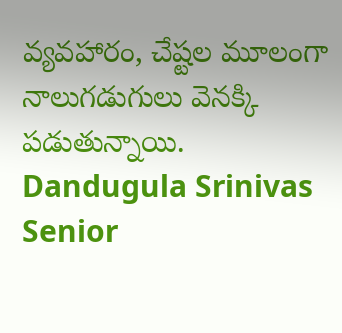వ్యవహారం, చేష్టల మూలంగా నాలుగడుగులు వెనక్కి పడుతున్నాయి.
Dandugula Srinivas
Senior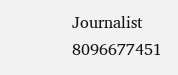Journalist
8096677451